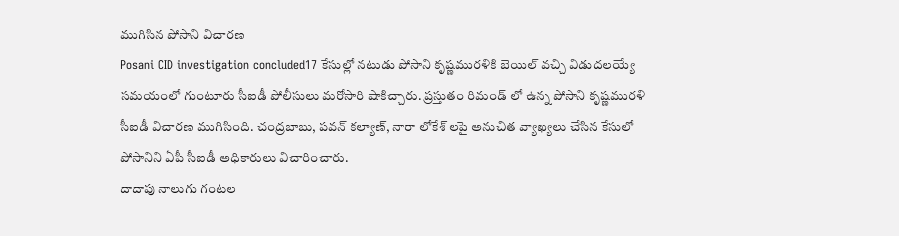ముగిసిన పోసాని విచారణ
Posani CID investigation concluded17 కేసుల్లో నటుడు పోసాని కృష్ణమురళికి బెయిల్ వచ్చి విడుదలయ్యే సమయంలో గుంటూరు సీఐడీ పోలీసులు మరోసారి షాకిచ్చారు. ప్రస్తుతం రిమండ్ లో ఉన్న పోసాని కృష్ణమురళి సీఐడీ విచారణ ముగిసింది. చంద్రబాబు, పవన్ కల్యాణ్, నారా లోకేశ్ లపై అనుచిత వ్యాఖ్యలు చేసిన కేసులో పోసానిని ఏపీ సీఐడీ అధికారులు విచారించారు.
దాదాపు నాలుగు గంటల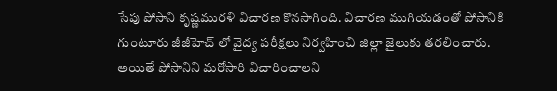సేపు పోసాని కృష్ణమురళి విచారణ కొనసాగింది. విచారణ ముగియడంతో పోసానికి గుంటూరు జీజీహెచ్ లో వైద్య పరీక్షలు నిర్వహించి జిల్లా జైలుకు తరలించారు. అయితే పోసానిని మరోసారి విచారించాలని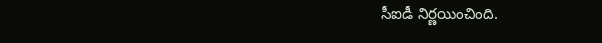సీఐడీ నిర్ణయించింది.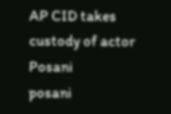AP CID takes custody of actor Posani
posani